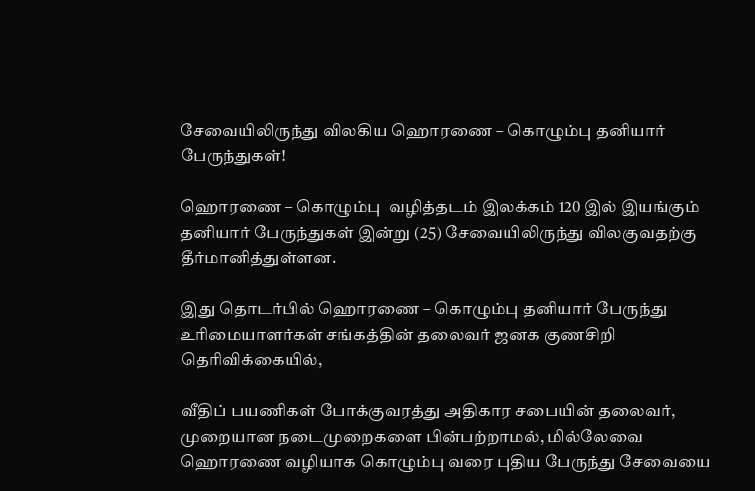சேவையிலிருந்து விலகிய ஹொரணை – கொழும்பு தனியார் பேருந்துகள்!

ஹொரணை – கொழும்பு  வழித்தடம் இலக்கம் 120 இல் இயங்கும் தனியார் பேருந்துகள் இன்று (25) சேவையிலிருந்து விலகுவதற்கு தீர்மானித்துள்ளன.

இது தொடர்பில் ஹொரணை – கொழும்பு தனியார் பேருந்து உரிமையாளர்கள் சங்கத்தின் தலைவர் ஜனக குணசிறி தெரிவிக்கையில்,

வீதிப் பயணிகள் போக்குவரத்து அதிகார சபையின் தலைவர், முறையான நடைமுறைகளை பின்பற்றாமல், மில்லேவை ஹொரணை வழியாக கொழும்பு வரை புதிய பேருந்து சேவையை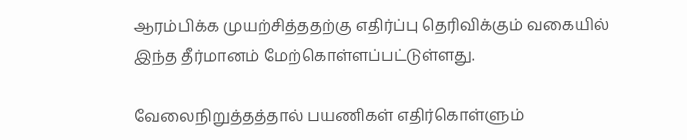ஆரம்பிக்க முயற்சித்ததற்கு எதிர்ப்பு தெரிவிக்கும் வகையில் இந்த தீர்மானம் மேற்கொள்ளப்பட்டுள்ளது.

வேலைநிறுத்தத்தால் பயணிகள் எதிர்கொள்ளும்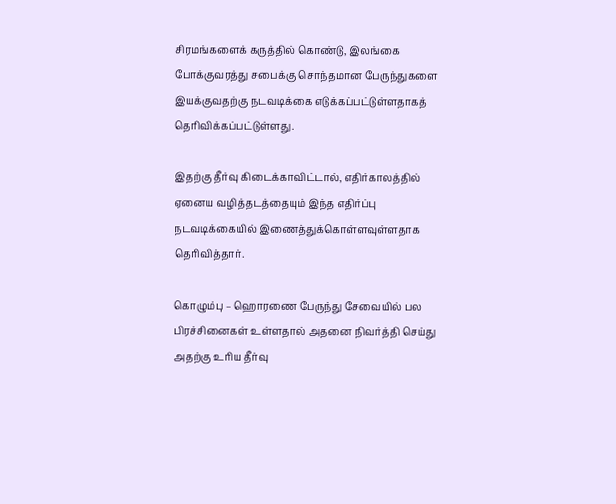சிரமங்களைக் கருத்தில் கொண்டு, இலங்கை போக்குவரத்து சபைக்கு சொந்தமான பேருந்துகளை இயக்குவதற்கு நடவடிக்கை எடுக்கப்பட்டுள்ளதாகத் தெரிவிக்கப்பட்டுள்ளது.

இதற்கு தீர்வு கிடைக்காவிட்டால், எதிர்காலத்தில் ஏனைய வழித்தடத்தையும் இந்த எதிர்ப்பு நடவடிக்கையில் இணைத்துக்கொள்ளவுள்ளதாக தெரிவித்தார்.

கொழும்பு – ஹொரணை பேருந்து சேவையில் பல பிரச்சினைகள் உள்ளதால் அதனை நிவர்த்தி செய்து அதற்கு உரிய தீர்வு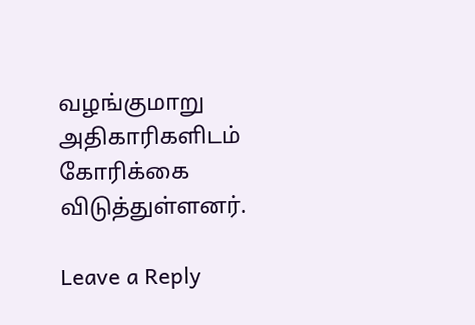வழங்குமாறு  அதிகாரிகளிடம் கோரிக்கை விடுத்துள்ளனர்.

Leave a Reply